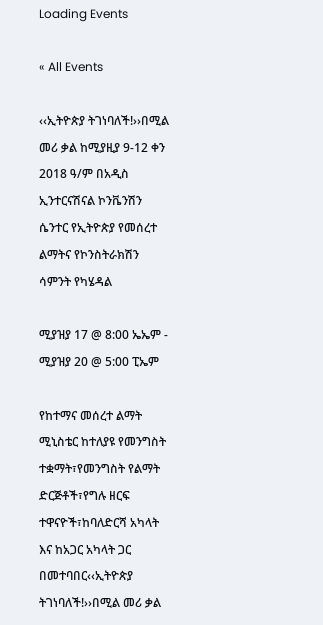Loading Events

« All Events

‹‹ኢትዮጵያ ትገነባለች!››በሚል መሪ ቃል ከሚያዚያ 9-12 ቀን 2018 ዓ/ም በአዲስ ኢንተርናሽናል ኮንቬንሽን ሴንተር የኢትዮጵያ የመሰረተ ልማትና የኮንስትራክሽን ሳምንት የካሄዳል

ሚያዝያ 17 @ 8:00 ኤኤም - ሚያዝያ 20 @ 5:00 ፒኤም

የከተማና መሰረተ ልማት ሚኒስቴር ከተለያዩ የመንግስት ተቋማት፣የመንግስት የልማት ድርጅቶች፣የግሉ ዘርፍ ተዋናዮች፣ከባለድርሻ አካላት እና ከአጋር አካላት ጋር በመተባበር‹‹ኢትዮጵያ ትገነባለች!››በሚል መሪ ቃል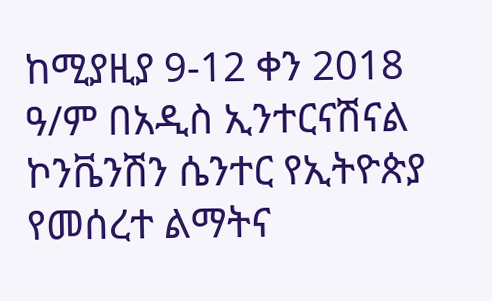ከሚያዚያ 9-12 ቀን 2018 ዓ/ም በአዲስ ኢንተርናሽናል ኮንቬንሽን ሴንተር የኢትዮጵያ የመሰረተ ልማትና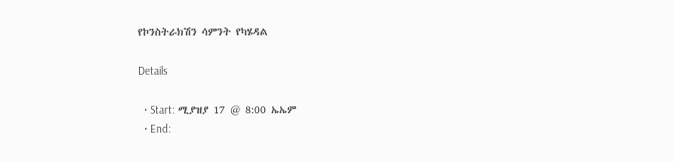የኮንስትራክሽን ሳምንት የካሄዳል

Details

  • Start: ሚያዝያ 17 @ 8:00 ኤኤም
  • End: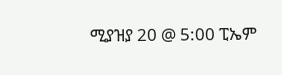ሚያዝያ 20 @ 5:00 ፒኤም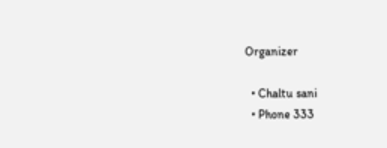Organizer

  • Chaltu sani
  • Phone 333